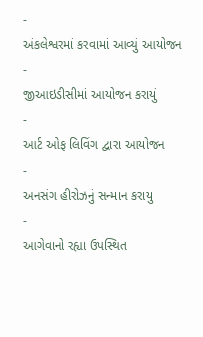-
અંકલેશ્વરમાં કરવામાં આવ્યું આયોજન
-
જીઆઇડીસીમાં આયોજન કરાયું
-
આર્ટ ઓફ લિવિંગ દ્વારા આયોજન
-
અનસંગ હીરોઝનું સન્માન કરાયુ
-
આગેવાનો રહ્યા ઉપસ્થિત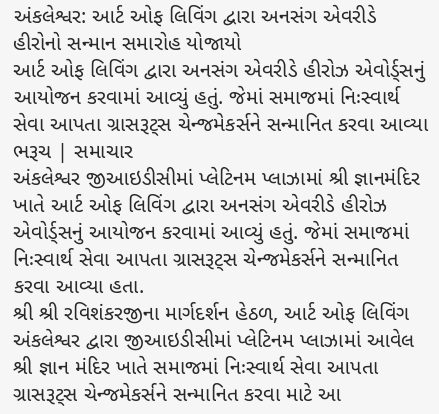અંકલેશ્વર: આર્ટ ઓફ લિવિંગ દ્વારા અનસંગ એવરીડે હીરોનો સન્માન સમારોહ યોજાયો
આર્ટ ઓફ લિવિંગ દ્વારા અનસંગ એવરીડે હીરોઝ એવોર્ડ્સનું આયોજન કરવામાં આવ્યું હતું. જેમાં સમાજમાં નિઃસ્વાર્થ સેવા આપતા ગ્રાસરૂટ્સ ચેન્જમેકર્સને સન્માનિત કરવા આવ્યા ભરૂચ | સમાચાર
અંકલેશ્વર જીઆઇડીસીમાં પ્લેટિનમ પ્લાઝામાં શ્રી જ્ઞાનમંદિર ખાતે આર્ટ ઓફ લિવિંગ દ્વારા અનસંગ એવરીડે હીરોઝ એવોર્ડ્સનું આયોજન કરવામાં આવ્યું હતું. જેમાં સમાજમાં નિઃસ્વાર્થ સેવા આપતા ગ્રાસરૂટ્સ ચેન્જમેકર્સને સન્માનિત કરવા આવ્યા હતા.
શ્રી શ્રી રવિશંકરજીના માર્ગદર્શન હેઠળ, આર્ટ ઓફ લિવિંગ અંકલેશ્વર દ્વારા જીઆઇડીસીમાં પ્લેટિનમ પ્લાઝામાં આવેલ શ્રી જ્ઞાન મંદિર ખાતે સમાજમાં નિઃસ્વાર્થ સેવા આપતા ગ્રાસરૂટ્સ ચેન્જમેકર્સને સન્માનિત કરવા માટે આ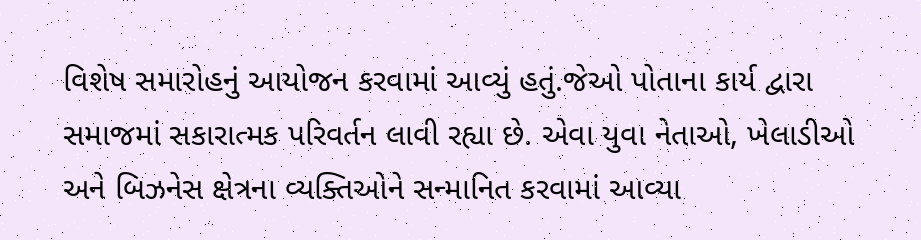વિશેષ સમારોહનું આયોજન કરવામાં આવ્યું હતું.જેઓ પોતાના કાર્ય દ્વારા સમાજમાં સકારાત્મક પરિવર્તન લાવી રહ્યા છે. એવા યુવા નેતાઓ, ખેલાડીઓ અને બિઝનેસ ક્ષેત્રના વ્યક્તિઓને સન્માનિત કરવામાં આવ્યા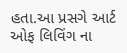હતા.આ પ્રસગે આર્ટ ઓફ લિવિંગ ના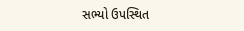સભ્યો ઉપસ્થિત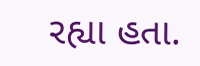રહ્યા હતા.